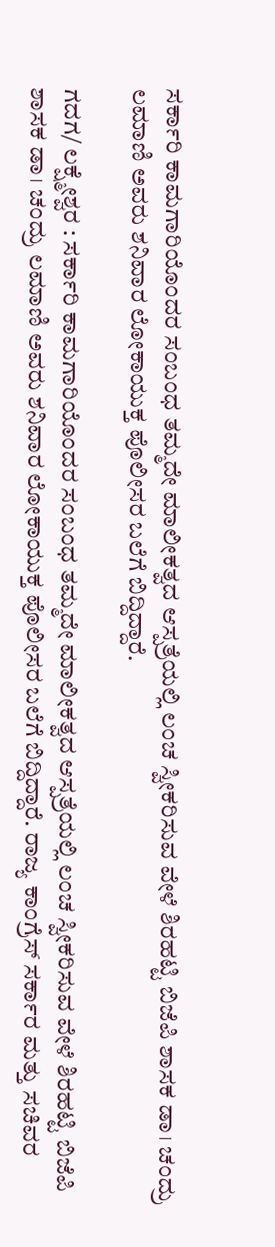ಸರ್ಕಾರಿ ಕಾಮಗಾರಿಯೊಂದರ ಸಂಬಂಧ ತಮ್ಮದೇ ಮಾಲೀಕತ್ವದ ಆಸ್ಪತ್ರೆಯಲ್ಲಿ ಲಂಚ ಸ್ವೀಕರಿಸುವ ವೇಳೆ ಶಿರಹಟ್ಟಿ ಬಿಜೆಪಿ ಶಾಸಕ ಡಾ। ಚಂದ್ರು ಲಮಾಣಿ ಅವರು ಶನಿವಾರ ಲೋಕಾಯುಕ್ತ ಪೊಲೀಸರ ಬಲೆಗೆ ಬಿದ್ದಿದ್ದಾರೆ.

ಗದಗ/ ಲಕ್ಷ್ಮೇಶ್ವರ : ಸರ್ಕಾರಿ ಕಾಮಗಾರಿಯೊಂದರ ಸಂಬಂಧ ತಮ್ಮದೇ ಮಾಲೀಕತ್ವದ ಆಸ್ಪತ್ರೆಯಲ್ಲಿ ಲಂಚ ಸ್ವೀಕರಿಸುವ ವೇಳೆ ಶಿರಹಟ್ಟಿ ಬಿಜೆಪಿ ಶಾಸಕ ಡಾ। ಚಂದ್ರು ಲಮಾಣಿ ಅವರು ಶನಿವಾರ ಲೋಕಾಯುಕ್ತ ಪೊಲೀಸರ ಬಲೆಗೆ ಬಿದ್ದಿದ್ದಾರೆ. ರಾಜ್ಯ ಕಾಂಗ್ರೆಸ್‌ ಸರ್ಕಾರ ಮತ್ತು ಸಚಿವರ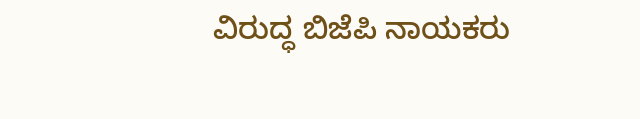ವಿರುದ್ಧ ಬಿಜೆಪಿ ನಾಯಕರು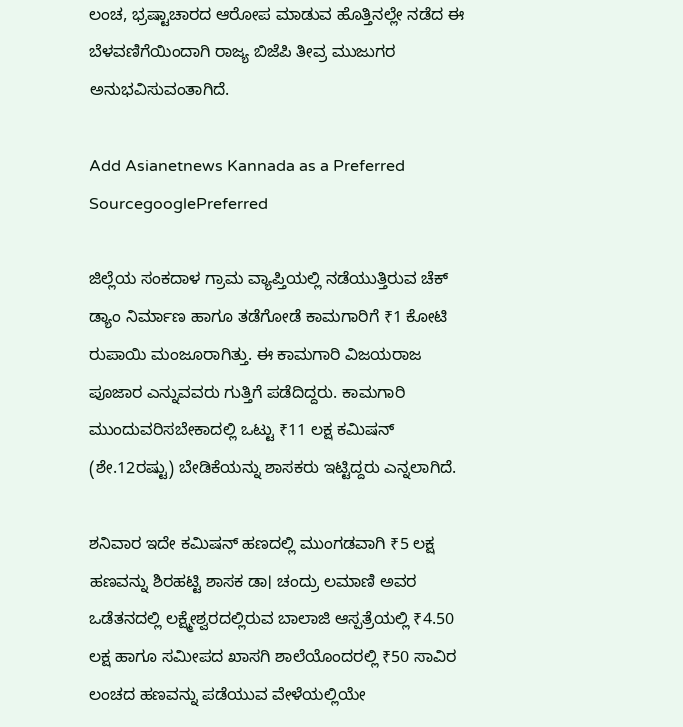ಲಂಚ, ಭ್ರಷ್ಟಾಚಾರದ ಆರೋಪ ಮಾಡುವ ಹೊತ್ತಿನಲ್ಲೇ ನಡೆದ ಈ ಬೆಳವಣಿಗೆಯಿಂದಾಗಿ ರಾಜ್ಯ ಬಿಜೆಪಿ ತೀವ್ರ ಮುಜುಗರ ಅನುಭವಿಸುವಂತಾಗಿದೆ.

Add Asianetnews Kannada as a Preferred SourcegooglePreferred

ಜಿಲ್ಲೆಯ ಸಂಕದಾಳ ಗ್ರಾಮ ವ್ಯಾಪ್ತಿಯಲ್ಲಿ ನಡೆಯುತ್ತಿರುವ ಚೆಕ್ ಡ್ಯಾಂ ನಿರ್ಮಾಣ ಹಾಗೂ ತಡೆಗೋಡೆ ಕಾಮಗಾರಿಗೆ ₹1 ಕೋಟಿ ರುಪಾಯಿ ಮಂಜೂರಾಗಿತ್ತು. ಈ ಕಾಮಗಾರಿ ವಿಜಯರಾಜ ಪೂಜಾರ ಎನ್ನುವವರು ಗುತ್ತಿಗೆ ಪಡೆದಿದ್ದರು. ಕಾಮಗಾರಿ ಮುಂದುವರಿಸಬೇಕಾದಲ್ಲಿ ಒಟ್ಟು ₹11 ಲಕ್ಷ ಕಮಿಷನ್ (ಶೇ.12ರಷ್ಟು) ಬೇಡಿಕೆಯನ್ನು ಶಾಸಕರು ಇಟ್ಟಿದ್ದರು ಎನ್ನಲಾಗಿದೆ.

ಶನಿವಾರ ಇದೇ ಕಮಿಷನ್ ಹಣದಲ್ಲಿ ಮುಂಗಡವಾಗಿ ₹5 ಲಕ್ಷ ಹಣವನ್ನು ಶಿರಹಟ್ಟಿ ಶಾಸಕ ಡಾ। ಚಂದ್ರು ಲಮಾಣಿ ಅವರ ಒಡೆತನದಲ್ಲಿ ಲಕ್ಷ್ಮೇಶ್ವರದಲ್ಲಿರುವ ಬಾಲಾಜಿ ಆಸ್ಪತ್ರೆಯಲ್ಲಿ ₹4.50 ಲಕ್ಷ ಹಾಗೂ ಸಮೀಪದ ಖಾಸಗಿ ಶಾಲೆಯೊಂದರಲ್ಲಿ ₹50 ಸಾವಿರ ಲಂಚದ ಹಣವನ್ನು ಪಡೆಯುವ ವೇಳೆಯಲ್ಲಿಯೇ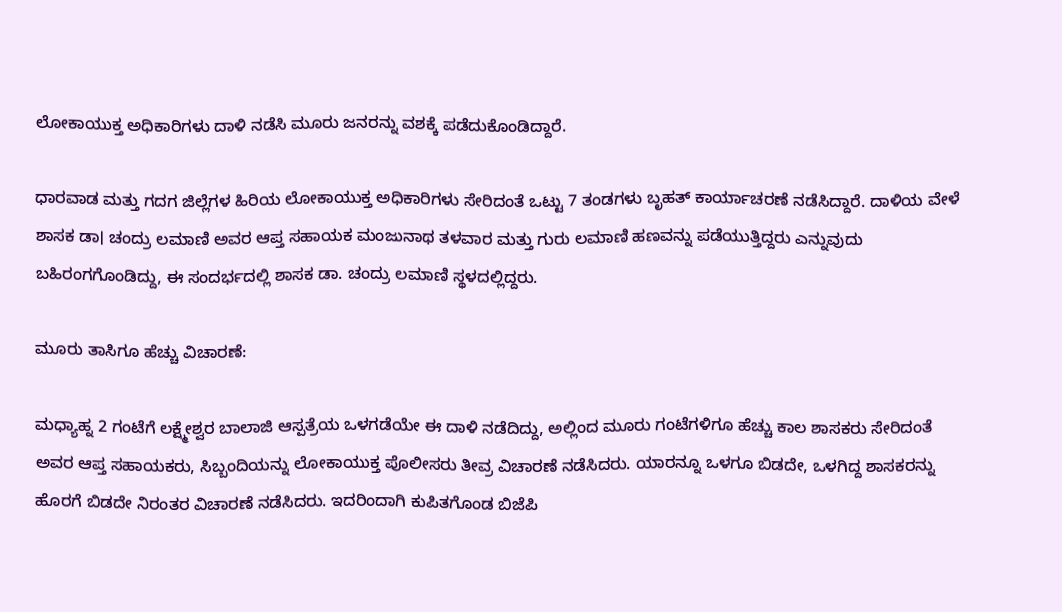ಲೋಕಾಯುಕ್ತ ಅಧಿಕಾರಿಗಳು ದಾಳಿ ನಡೆಸಿ ಮೂರು ಜನರನ್ನು ವಶಕ್ಕೆ ಪಡೆದುಕೊಂಡಿದ್ದಾರೆ.

ಧಾರವಾಡ ಮತ್ತು ಗದಗ ಜಿಲ್ಲೆಗಳ ಹಿರಿಯ ಲೋಕಾಯುಕ್ತ ಅಧಿಕಾರಿಗಳು ಸೇರಿದಂತೆ ಒಟ್ಟು 7 ತಂಡಗಳು ಬೃಹತ್ ಕಾರ್ಯಾಚರಣೆ ನಡೆಸಿದ್ದಾರೆ. ದಾಳಿಯ ವೇಳೆ ಶಾಸಕ ಡಾ। ಚಂದ್ರು ಲಮಾಣಿ ಅವರ ಆಪ್ತ ಸಹಾಯಕ ಮಂಜುನಾಥ ತಳವಾರ ಮತ್ತು ಗುರು ಲಮಾಣಿ ಹಣವನ್ನು ಪಡೆಯುತ್ತಿದ್ದರು ಎನ್ನುವುದು ಬಹಿರಂಗಗೊಂಡಿದ್ದು, ಈ ಸಂದರ್ಭದಲ್ಲಿ ಶಾಸಕ ಡಾ. ಚಂದ್ರು ಲಮಾಣಿ ಸ್ಥಳದಲ್ಲಿದ್ದರು.

ಮೂರು ತಾಸಿಗೂ ಹೆಚ್ಚು ವಿಚಾರಣೆ:

ಮಧ್ಯಾಹ್ನ 2 ಗಂಟೆಗೆ ಲಕ್ಷ್ಮೇಶ್ವರ ಬಾಲಾಜಿ ಆಸ್ಪತ್ರೆಯ ಒಳಗಡೆಯೇ ಈ ದಾಳಿ ನಡೆದಿದ್ದು, ಅಲ್ಲಿಂದ ಮೂರು ಗಂಟೆಗಳಿಗೂ ಹೆಚ್ಚು ಕಾಲ ಶಾಸಕರು ಸೇರಿದಂತೆ ಅವರ ಆಪ್ತ ಸಹಾಯಕರು, ಸಿಬ್ಬಂದಿಯನ್ನು ಲೋಕಾಯುಕ್ತ ಪೊಲೀಸರು ತೀವ್ರ ವಿಚಾರಣೆ ನಡೆಸಿದರು. ಯಾರನ್ನೂ ಒಳಗೂ ಬಿಡದೇ, ಒಳಗಿದ್ದ ಶಾಸಕರನ್ನು ಹೊರಗೆ ಬಿಡದೇ ನಿರಂತರ ವಿಚಾರಣೆ ನಡೆಸಿದರು. ಇದರಿಂದಾಗಿ ಕುಪಿತಗೊಂಡ ಬಿಜೆಪಿ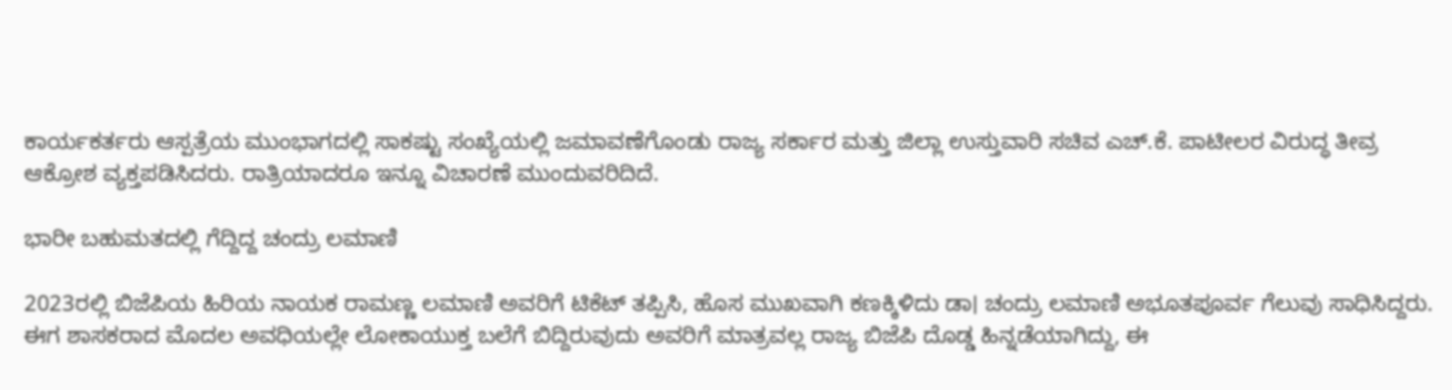ಕಾರ್ಯಕರ್ತರು ಆಸ್ಪತ್ರೆಯ ಮುಂಭಾಗದಲ್ಲಿ ಸಾಕಷ್ಟು ಸಂಖ್ಯೆಯಲ್ಲಿ ಜಮಾವಣೆಗೊಂಡು ರಾಜ್ಯ ಸರ್ಕಾರ ಮತ್ತು ಜಿಲ್ಲಾ ಉಸ್ತುವಾರಿ ಸಚಿವ ಎಚ್.ಕೆ. ಪಾಟೀಲರ ವಿರುದ್ಧ ತೀವ್ರ ಆಕ್ರೋಶ ವ್ಯಕ್ತಪಡಿಸಿದರು. ರಾತ್ರಿಯಾದರೂ ಇನ್ನೂ ವಿಚಾರಣೆ ಮುಂದುವರಿದಿದೆ.

ಭಾರೀ ಬಹುಮತದಲ್ಲಿ ಗೆದ್ದಿದ್ದ ಚಂದ್ರು ಲಮಾಣಿ

2023ರಲ್ಲಿ ಬಿಜೆಪಿಯ ಹಿರಿಯ ನಾಯಕ ರಾಮಣ್ಣ ಲಮಾಣಿ ಅವರಿಗೆ ಟಿಕೆಟ್ ತಪ್ಪಿಸಿ, ಹೊಸ ಮುಖವಾಗಿ ಕಣಕ್ಕಿಳಿದು ಡಾ। ಚಂದ್ರು ಲಮಾಣಿ ಅಭೂತಪೂರ್ವ ಗೆಲುವು ಸಾಧಿಸಿದ್ದರು. ಈಗ ಶಾಸಕರಾದ ಮೊದಲ ಅವಧಿಯಲ್ಲೇ ಲೋಕಾಯುಕ್ತ ಬಲೆಗೆ ಬಿದ್ದಿರುವುದು ಅವರಿಗೆ ಮಾತ್ರವಲ್ಲ ರಾಜ್ಯ ಬಿಜೆಪಿ ದೊಡ್ಡ ಹಿನ್ನಡೆಯಾಗಿದ್ದು, ಈ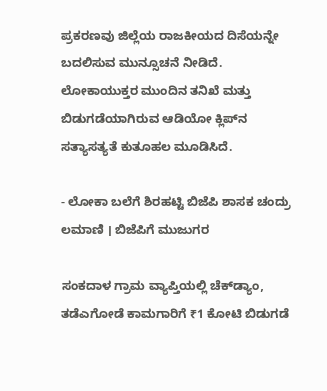ಪ್ರಕರಣವು ಜಿಲ್ಲೆಯ ರಾಜಕೀಯದ ದಿಸೆಯನ್ನೇ ಬದಲಿಸುವ ಮುನ್ಸೂಚನೆ ನೀಡಿದೆ. ಲೋಕಾಯುಕ್ತರ ಮುಂದಿನ ತನಿಖೆ ಮತ್ತು ಬಿಡುಗಡೆಯಾಗಿರುವ ಆಡಿಯೋ ಕ್ಲಿಪ್‌ನ ಸತ್ಯಾಸತ್ಯತೆ ಕುತೂಹಲ ಮೂಡಿಸಿದೆ.

- ಲೋಕಾ ಬಲೆಗೆ ಶಿರಹಟ್ಟಿ ಬಿಜೆಪಿ ಶಾಸಕ ಚಂದ್ರು ಲಮಾಣಿ । ಬಿಜೆಪಿಗೆ ಮುಜುಗರ

ಸಂಕದಾಳ ಗ್ರಾಮ ವ್ಯಾಪ್ತಿಯಲ್ಲಿ ಚೆಕ್‌ಡ್ಯಾಂ, ತಡೆಎಗೋಡೆ ಕಾಮಗಾರಿಗೆ ₹1 ಕೋಟಿ ಬಿಡುಗಡೆ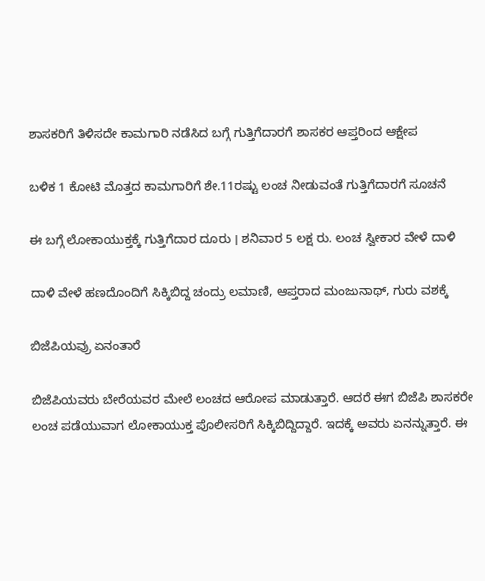ಶಾಸಕರಿಗೆ ತಿಳಿಸದೇ ಕಾಮಗಾರಿ ನಡೆಸಿದ ಬಗ್ಗೆ ಗುತ್ತಿಗೆದಾರಗೆ ಶಾಸಕರ ಆಪ್ತರಿಂದ ಆಕ್ಷೇಪ

ಬಳಿಕ 1 ಕೋಟಿ ಮೊತ್ತದ ಕಾಮಗಾರಿಗೆ ಶೇ.11ರಷ್ಟು ಲಂಚ ನೀಡುವಂತೆ ಗುತ್ತಿಗೆದಾರಗೆ ಸೂಚನೆ

ಈ ಬಗ್ಗೆ ಲೋಕಾಯುಕ್ತಕ್ಕೆ ಗುತ್ತಿಗೆದಾರ ದೂರು । ಶನಿವಾರ 5 ಲಕ್ಷ ರು. ಲಂಚ ಸ್ವೀಕಾರ ವೇಳೆ ದಾಳಿ

ದಾಳಿ ವೇಳೆ ಹಣದೊಂದಿಗೆ ಸಿಕ್ಕಿಬಿದ್ದ ಚಂದ್ರು ಲಮಾಣಿ, ಆಪ್ತರಾದ ಮಂಜುನಾಥ್‌, ಗುರು ವಶಕ್ಕೆ

ಬಿಜೆಪಿಯವ್ರು ಏನಂತಾರೆ

ಬಿಜೆಪಿಯವರು ಬೇರೆಯವರ ಮೇಲೆ ಲಂಚದ ಆರೋಪ ಮಾಡುತ್ತಾರೆ. ಆದರೆ ಈಗ ಬಿಜೆಪಿ ಶಾಸಕರೇ ಲಂಚ ಪಡೆಯುವಾಗ ಲೋಕಾಯುಕ್ತ ಪೊಲೀಸರಿಗೆ ಸಿಕ್ಕಿಬಿದ್ದಿದ್ದಾರೆ. ಇದಕ್ಕೆ ಅವರು ಏನನ್ನುತ್ತಾರೆ. ಈ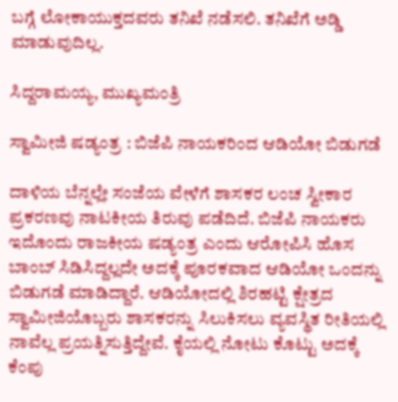ಬಗ್ಗೆ ಲೋಕಾಯುಕ್ತದವರು ತನಿಖೆ ನಡೆಸಲಿ. ತನಿಖೆಗೆ ಅಡ್ಡಿ ಮಾಡುವುದಿಲ್ಲ.

ಸಿದ್ದರಾಮಯ್ಯ, ಮುಖ್ಯಮಂತ್ರಿ

ಸ್ವಾಮೀಜಿ ಷಡ್ಯಂತ್ರ : ಬಿಜೆಪಿ ನಾಯಕರಿಂದ ಆಡಿಯೋ ಬಿಡುಗಡೆ

ದಾಳಿಯ ಬೆನ್ನಲ್ಲೇ ಸಂಜೆಯ ವೇಳೆಗೆ ಶಾಸಕರ ಲಂಚ ಸ್ವೀಕಾರ ಪ್ರಕರಣವು ನಾಟಕೀಯ ತಿರುವು ಪಡೆದಿದೆ. ಬಿಜೆಪಿ ನಾಯಕರು ಇದೊಂದು ರಾಜಕೀಯ ಷಡ್ಯಂತ್ರ ಎಂದು ಆರೋಪಿಸಿ ಹೊಸ ಬಾಂಬ್ ಸಿಡಿಸಿದ್ದಲ್ಲದೇ ಅದಕ್ಕೆ ಪೂರಕವಾದ ಆಡಿಯೋ ಒಂದನ್ನು ಬಿಡುಗಡೆ ಮಾಡಿದ್ದಾರೆ. ಆಡಿಯೋದಲ್ಲಿ ಶಿರಹಟ್ಟಿ ಕ್ಷೇತ್ರದ ಸ್ವಾಮೀಜಿಯೊಬ್ಬರು ಶಾಸಕರನ್ನು ಸಿಲುಕಿಸಲು ವ್ಯವಸ್ಥಿತ ರೀತಿಯಲ್ಲಿ ನಾವೆಲ್ಲ ಪ್ರಯತ್ನಿಸುತ್ತಿದ್ದೇವೆ. ಕೈಯಲ್ಲಿ ನೋಟು ಕೊಟ್ಟು ಅದಕ್ಕೆ ಕೆಂಪು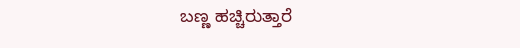ಬಣ್ಣ ಹಚ್ಚಿರುತ್ತಾರೆ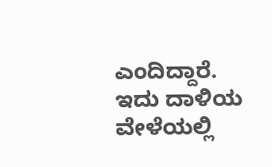ಎಂದಿದ್ದಾರೆ. ಇದು ದಾಳಿಯ ವೇಳೆಯಲ್ಲಿ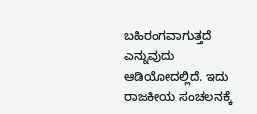ಬಹಿರಂಗವಾಗುತ್ತದೆ ಎನ್ನುವುದು ಆಡಿಯೋದಲ್ಲಿದೆ. ಇದು ರಾಜಕೀಯ ಸಂಚಲನಕ್ಕೆ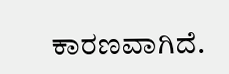ಕಾರಣವಾಗಿದೆ.